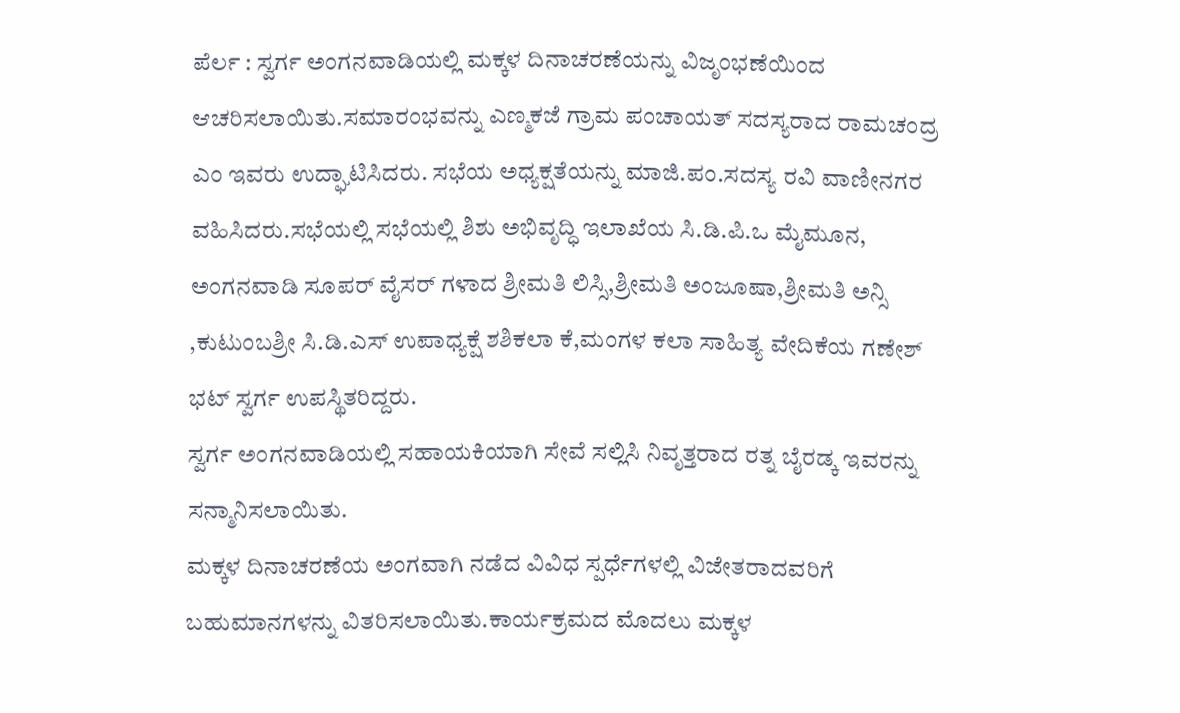ಪೆರ್ಲ : ಸ್ವರ್ಗ ಅಂಗನವಾಡಿಯಲ್ಲಿ ಮಕ್ಕಳ ದಿನಾಚರಣೆಯನ್ನು ವಿಜೃಂಭಣೆಯಿಂದ ಆಚರಿಸಲಾಯಿತು.ಸಮಾರಂಭವನ್ನು ಎಣ್ಮಕಜೆ ಗ್ರಾಮ ಪಂಚಾಯತ್ ಸದಸ್ಯರಾದ ರಾಮಚಂದ್ರ ಎಂ ಇವರು ಉದ್ಘಾಟಿಸಿದರು. ಸಭೆಯ ಅಧ್ಯಕ್ಷತೆಯನ್ನು ಮಾಜಿ.ಪಂ.ಸದಸ್ಯ ರವಿ ವಾಣೀನಗರ ವಹಿಸಿದರು.ಸಭೆಯಲ್ಲಿ ಸಭೆಯಲ್ಲಿ ಶಿಶು ಅಭಿವೃದ್ಧಿ ಇಲಾಖೆಯ ಸಿ.ಡಿ.ಪಿ.ಒ ಮೈಮೂನ, ಅಂಗನವಾಡಿ ಸೂಪರ್ ವೈಸರ್ ಗಳಾದ ಶ್ರೀಮತಿ ಲಿಸ್ಸಿ,ಶ್ರೀಮತಿ ಅಂಜೂಷಾ,ಶ್ರೀಮತಿ ಅನ್ಸಿ ,ಕುಟುಂಬಶ್ರೀ ಸಿ.ಡಿ.ಎಸ್ ಉಪಾಧ್ಯಕ್ಷೆ ಶಶಿಕಲಾ ಕೆ,ಮಂಗಳ ಕಲಾ ಸಾಹಿತ್ಯ ವೇದಿಕೆಯ ಗಣೇಶ್ ಭಟ್ ಸ್ವರ್ಗ ಉಪಸ್ಥಿತರಿದ್ದರು.
ಸ್ವರ್ಗ ಅಂಗನವಾಡಿಯಲ್ಲಿ ಸಹಾಯಕಿಯಾಗಿ ಸೇವೆ ಸಲ್ಲಿಸಿ ನಿವೃತ್ತರಾದ ರತ್ನ ಬೈರಡ್ಕ ಇವರನ್ನು ಸನ್ಮಾನಿಸಲಾಯಿತು.
ಮಕ್ಕಳ ದಿನಾಚರಣೆಯ ಅಂಗವಾಗಿ ನಡೆದ ವಿವಿಧ ಸ್ಪರ್ಧೆಗಳಲ್ಲಿ ವಿಜೇತರಾದವರಿಗೆ ಬಹುಮಾನಗಳನ್ನು ವಿತರಿಸಲಾಯಿತು.ಕಾರ್ಯಕ್ರಮದ ಮೊದಲು ಮಕ್ಕಳ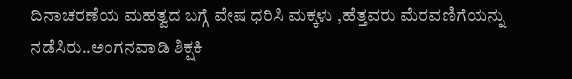ದಿನಾಚರಣೆಯ ಮಹತ್ವದ ಬಗ್ಗೆ ವೇಷ ಧರಿಸಿ ಮಕ್ಕಳು ,ಹೆತ್ತವರು ಮೆರವಣಿಗೆಯನ್ನು ನಡೆಸಿರು..ಅಂಗನವಾಡಿ ಶಿಕ್ಷಕಿ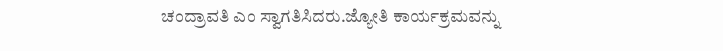ಚಂದ್ರಾವತಿ ಎಂ ಸ್ವಾಗತಿಸಿದರು.ಜ್ಯೋತಿ ಕಾರ್ಯಕ್ರಮವನ್ನು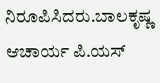ನಿರೂಪಿಸಿದರು.ಬಾಲಕೃಷ್ಣ ಆಚಾರ್ಯ ಪಿ.ಯಸ್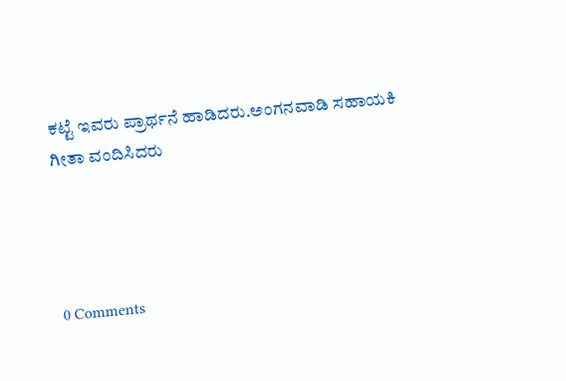ಕಟ್ಟೆ ಇವರು ಪ್ರಾರ್ಥನೆ ಹಾಡಿದರು.ಅಂಗನವಾಡಿ ಸಹಾಯಕಿ ಗೀತಾ ವಂದಿಸಿದರು




0 Comments